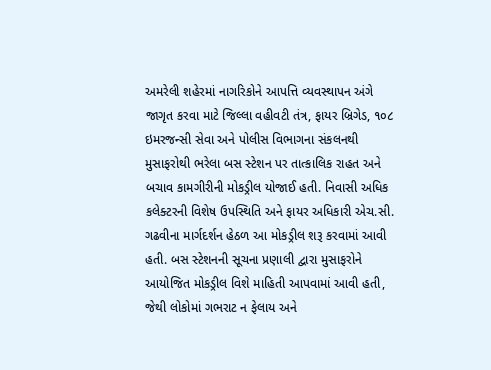અમરેલી શહેરમાં નાગરિકોને આપત્તિ વ્યવસ્થાપન અંગે જાગૃત કરવા માટે જિલ્લા વહીવટી તંત્ર, ફાયર બ્રિગેડ, ૧૦૮ ઇમરજન્સી સેવા અને પોલીસ વિભાગના સંકલનથી મુસાફરોથી ભરેલા બસ સ્ટેશન પર તાત્કાલિક રાહત અને બચાવ કામગીરીની મોકડ્રીલ યોજાઈ હતી. નિવાસી અધિક કલેક્ટરની વિશેષ ઉપસ્થિતિ અને ફાયર અધિકારી એચ.સી. ગઢવીના માર્ગદર્શન હેઠળ આ મોકડ્રીલ શરૂ કરવામાં આવી હતી. બસ સ્ટેશનની સૂચના પ્રણાલી દ્વારા મુસાફરોને આયોજિત મોકડ્રીલ વિશે માહિતી આપવામાં આવી હતી, જેથી લોકોમાં ગભરાટ ન ફેલાય અને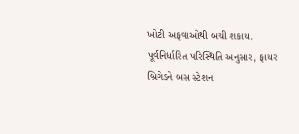ખોટી અફવાઓથી બચી શકાય. પૂર્વનિર્ધારિત પરિસ્થિતિ અનુસાર, ફાયર બ્રિગેડને બસ સ્ટેશન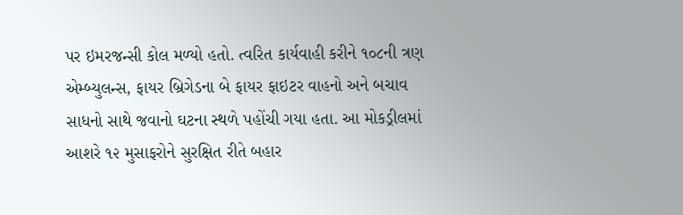પર ઇમરજન્સી કોલ મળ્યો હતો. ત્વરિત કાર્યવાહી કરીને ૧૦૮ની ત્રણ એમ્બ્યુલન્સ, ફાયર બ્રિગેડના બે ફાયર ફાઇટર વાહનો અને બચાવ સાધનો સાથે જવાનો ઘટના સ્થળે પહોંચી ગયા હતા. આ મોકડ્રીલમાં આશરે ૧૨ મુસાફરોને સુરક્ષિત રીતે બહાર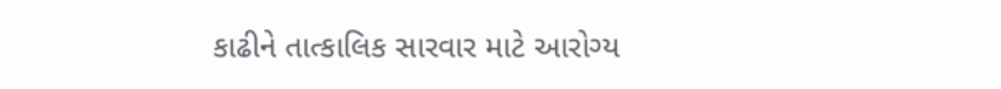કાઢીને તાત્કાલિક સારવાર માટે આરોગ્ય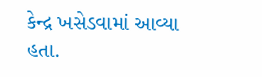કેન્દ્ર ખસેડવામાં આવ્યા હતા.